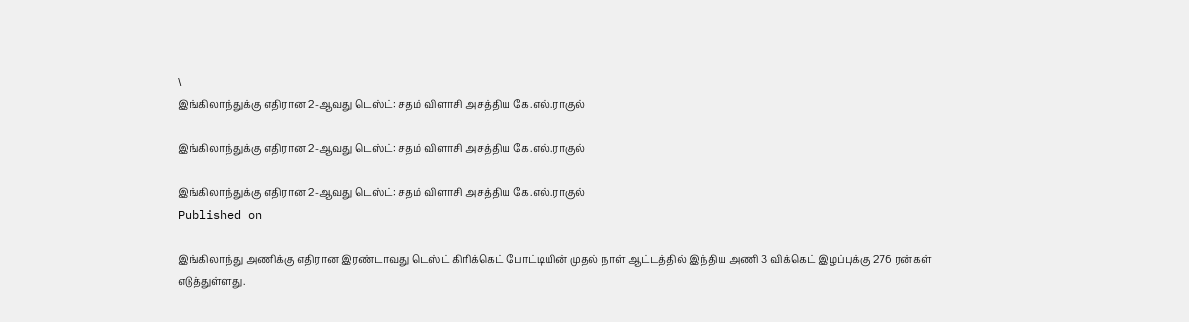\
இங்கிலாந்துக்கு எதிரான 2-ஆவது டெஸ்ட்: சதம் விளாசி அசத்திய கே.எல்.ராகுல்

இங்கிலாந்துக்கு எதிரான 2-ஆவது டெஸ்ட்: சதம் விளாசி அசத்திய கே.எல்.ராகுல்

இங்கிலாந்துக்கு எதிரான 2-ஆவது டெஸ்ட்: சதம் விளாசி அசத்திய கே.எல்.ராகுல்
Published on

இங்கிலாந்து அணிக்கு எதிரான இரண்டாவது டெஸ்ட் கிரிக்கெட் போட்டியின் முதல் நாள் ஆட்டத்தில் இந்திய அணி 3 விக்கெட் இழப்புக்கு 276 ரன்கள் எடுத்துள்ளது.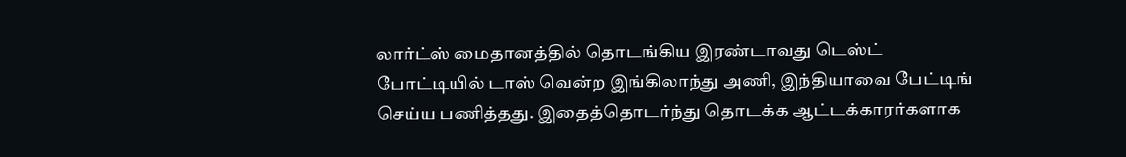லார்ட்ஸ் மைதானத்தில் தொடங்கிய இரண்டாவது டெஸ்ட் போட்டியில் டாஸ் வென்ற இங்கிலாந்து அணி, இந்தியாவை பேட்டிங் செய்ய பணித்தது. இதைத்தொடர்ந்து தொடக்க ஆட்டக்காரர்களாக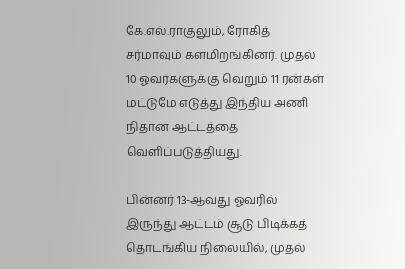கே.எல்.ராகுலும், ரோகித் சர்மாவும் களமிறங்கினர். முதல் 10 ஓவர்களுக்கு வெறும் 11 ரன்கள் மட்டுமே எடுத்து இந்திய அணி நிதான ஆட்டத்தை வெளிப்படுத்தியது.

பின்னர் 13-ஆவது ஓவரில் இருந்து ஆட்டம் சூடு பிடிக்கத் தொடங்கிய நிலையில், முதல்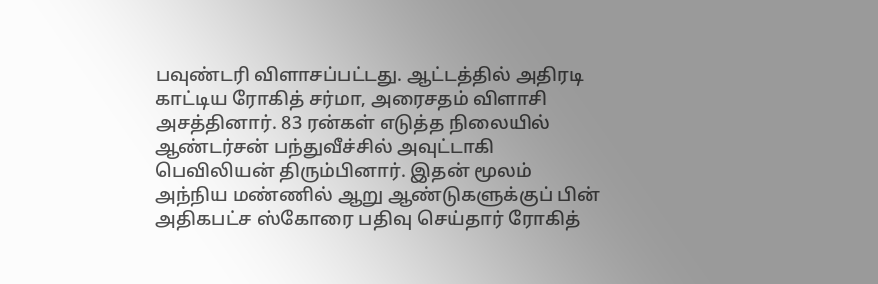பவுண்டரி விளாசப்பட்டது. ஆட்டத்தில் அதிரடி காட்டிய ரோகித் சர்மா, அரைசதம் விளாசி அசத்தினார். 83 ரன்கள் எடுத்த நிலையில் ஆண்டர்சன் பந்துவீச்சில் அவுட்டாகி பெவிலியன் திரும்பினார். இதன் மூலம் அந்நிய மண்ணில் ஆறு ஆண்டுகளுக்குப் பின் அதிகபட்ச ஸ்கோரை பதிவு செய்தார் ரோகித்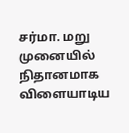சர்மா. மறு முனையில் நிதானமாக விளையாடிய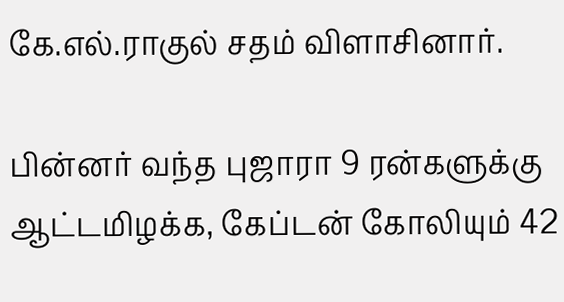கே.எல்.ராகுல் சதம் விளாசினார்.

பின்னர் வந்த புஜாரா 9 ரன்களுக்கு ஆட்டமிழக்க, கேப்டன் கோலியும் 42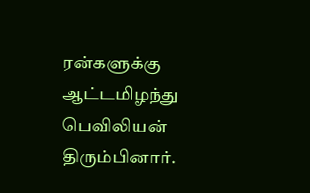ரன்களுக்கு ஆட்டமிழந்து பெவிலியன் திரும்பினார்.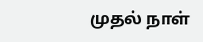முதல் நாள்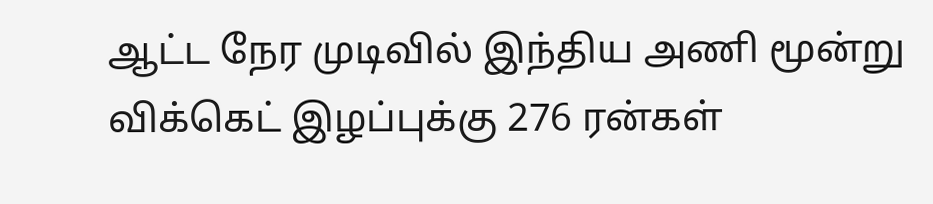ஆட்ட நேர முடிவில் இந்திய அணி மூன்று விக்கெட் இழப்புக்கு 276 ரன்கள்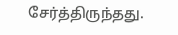சேர்த்திருந்தது.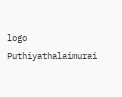logo
Puthiyathalaimurai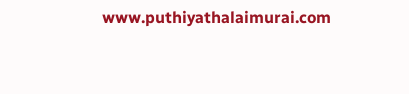www.puthiyathalaimurai.com